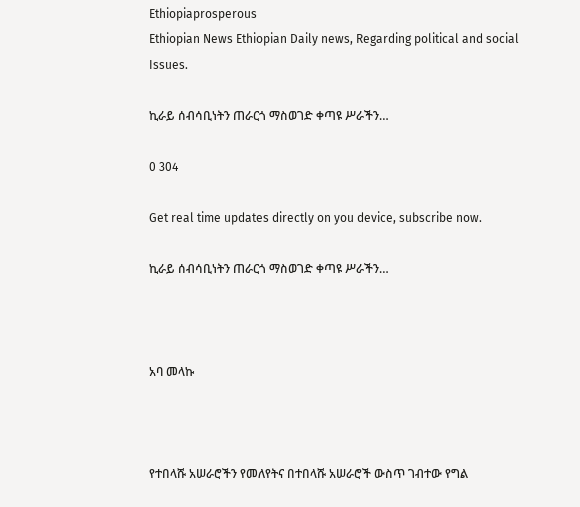Ethiopiaprosperous
Ethiopian News Ethiopian Daily news, Regarding political and social Issues.

ኪራይ ሰብሳቢነትን ጠራርጎ ማስወገድ ቀጣዩ ሥራችን…

0 304

Get real time updates directly on you device, subscribe now.

ኪራይ ሰብሳቢነትን ጠራርጎ ማስወገድ ቀጣዩ ሥራችን…



አባ መላኩ



የተበላሹ አሠራሮችን የመለየትና በተበላሹ አሠራሮች ውስጥ ገብተው የግል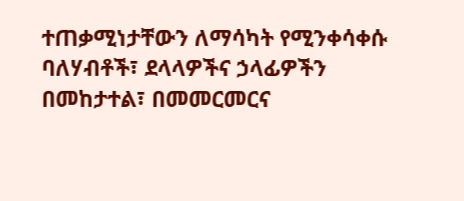ተጠቃሚነታቸውን ለማሳካት የሚንቀሳቀሱ ባለሃብቶች፣ ደላላዎችና ኃላፊዎችን በመከታተል፣ በመመርመርና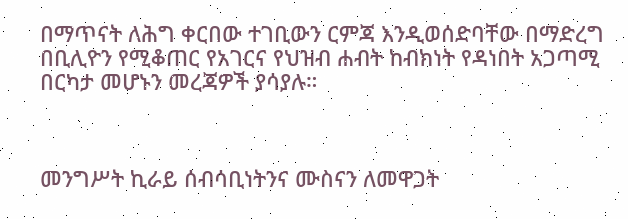በማጥናት ለሕግ ቀርበው ተገቢውን ርምጃ እንዲወሰድባቸው በማድረግ በቢሊዮን የሚቆጠር የአገርና የህዝብ ሐብት ከብክነት የዳነበት አጋጣሚ በርካታ መሆኑን መረጃዎች ያሳያሉ።



መንግሥት ኪራይ ሰብሳቢነትንና ሙስናን ለመዋጋት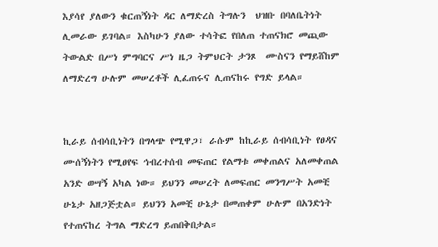እያሳየ ያለውን ቁርጠኝነት ዳር ለማድረስ ትግሉን  ህዝቡ በባለቤትነት ሊመራው ይገባል። እስካሁን ያለው ተሳትፎ የበለጠ ተጠናክሮ መጪው ትውልድ በሥነ ምግባርና ሥነ ዜጋ ትምህርት ታንጾ  ሙስናን የማይሸከም ለማድረግ ሁሉም መሠረቶች ሊፈጠሩና ሊጠናከሩ የግድ ይላል።


ኪራይ ሰብሳቢነትን በግላጭ የሚዋጋ፣ ራሱም ከኪራይ ሰብሳቢነት የፀዳና ሙሰኝነትን የሚፀየፍ ኅብረተሰብ መፍጠር የልማቱ መቀጠልና አለመቀጠል አንድ ወሣኝ አካል ነው። ይህንን መሠረት ለመፍጠር መንግሥት አመቺ ሁኔታ አዘጋጅቷል። ይህንን አመቺ ሁኔታ በመጠቀም ሁሉም በአንድነት  የተጠናከረ ትግል ማድረግ ይጠበቅበታል።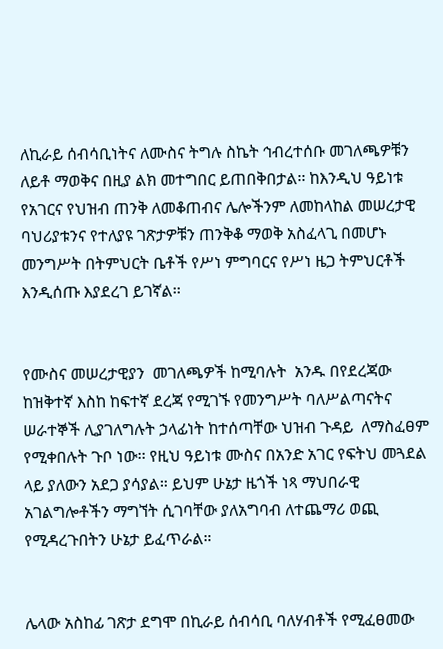ለኪራይ ሰብሳቢነትና ለሙስና ትግሉ ስኬት ኅብረተሰቡ መገለጫዎቹን ለይቶ ማወቅና በዚያ ልክ መተግበር ይጠበቅበታል፡፡ ከእንዲህ ዓይነቱ የአገርና የህዝብ ጠንቅ ለመቆጠብና ሌሎችንም ለመከላከል መሠረታዊ ባህሪያቱንና የተለያዩ ገጽታዎቹን ጠንቅቆ ማወቅ አስፈላጊ በመሆኑ መንግሥት በትምህርት ቤቶች የሥነ ምግባርና የሥነ ዜጋ ትምህርቶች እንዲሰጡ እያደረገ ይገኛል፡፡


የሙስና መሠረታዊያን  መገለጫዎች ከሚባሉት  አንዱ በየደረጃው ከዝቅተኛ እስከ ከፍተኛ ደረጃ የሚገኙ የመንግሥት ባለሥልጣናትና ሠራተኞች ሊያገለግሉት ኃላፊነት ከተሰጣቸው ህዝብ ጉዳይ  ለማስፈፀም የሚቀበሉት ጉቦ ነው፡፡ የዚህ ዓይነቱ ሙስና በአንድ አገር የፍትህ መጓደል ላይ ያለውን አደጋ ያሳያል። ይህም ሁኔታ ዜጎች ነጻ ማህበራዊ አገልግሎቶችን ማግኘት ሲገባቸው ያለአግባብ ለተጨማሪ ወጪ የሚዳረጉበትን ሁኔታ ይፈጥራል።


ሌላው አስከፊ ገጽታ ደግሞ በኪራይ ሰብሳቢ ባለሃብቶች የሚፈፀመው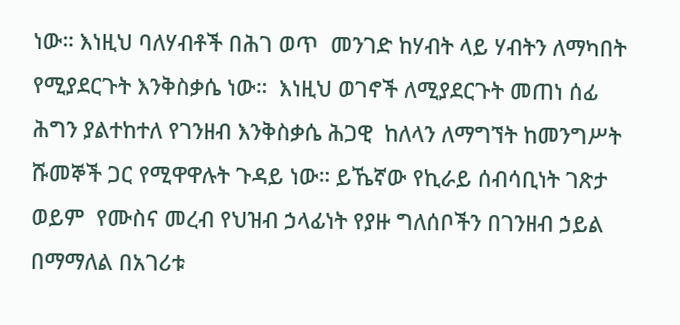ነው። እነዚህ ባለሃብቶች በሕገ ወጥ  መንገድ ከሃብት ላይ ሃብትን ለማካበት የሚያደርጉት እንቅስቃሴ ነው።  እነዚህ ወገኖች ለሚያደርጉት መጠነ ሰፊ ሕግን ያልተከተለ የገንዘብ እንቅስቃሴ ሕጋዊ  ከለላን ለማግኘት ከመንግሥት ሹመኞች ጋር የሚዋዋሉት ጉዳይ ነው። ይኼኛው የኪራይ ሰብሳቢነት ገጽታ ወይም  የሙስና መረብ የህዝብ ኃላፊነት የያዙ ግለሰቦችን በገንዘብ ኃይል በማማለል በአገሪቱ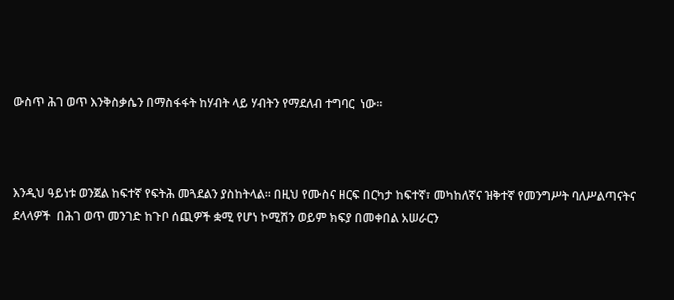ውስጥ ሕገ ወጥ እንቅስቃሴን በማስፋፋት ከሃብት ላይ ሃብትን የማደለብ ተግባር  ነው፡፡



እንዲህ ዓይነቱ ወንጀል ከፍተኛ የፍትሕ መጓደልን ያስከትላል። በዚህ የሙስና ዘርፍ በርካታ ከፍተኛ፣ መካከለኛና ዝቅተኛ የመንግሥት ባለሥልጣናትና ደላላዎች  በሕገ ወጥ መንገድ ከጉቦ ሰጪዎች ቋሚ የሆነ ኮሚሽን ወይም ክፍያ በመቀበል አሠራርን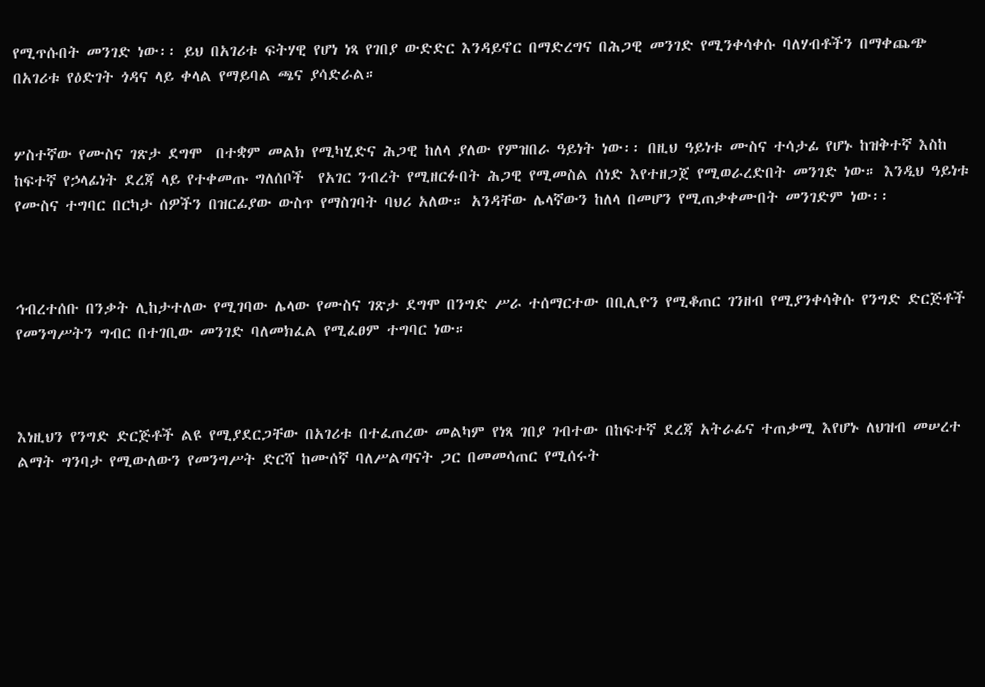የሚጥሱበት መንገድ ነው፡፡ ይህ በአገሪቱ ፍትሃዊ የሆነ ነጻ የገበያ ውድድር እንዳይኖር በማድረግና በሕጋዊ መንገድ የሚንቀሳቀሱ ባለሃብቶችን በማቀጨጭ በአገሪቱ የዕድገት ጎዳና ላይ ቀላል የማይባል ጫና ያሳድራል።


ሦስተኛው የሙስና ገጽታ ደግሞ  በተቋም መልክ የሚካሂድና ሕጋዊ ከለላ ያለው የምዝበራ ዓይነት ነው፡፡ በዚህ ዓይነቱ ሙስና ተሳታፊ የሆኑ ከዝቅተኛ እስከ ከፍተኛ የኃላፊነት ደረጃ ላይ የተቀመጡ ግለሰቦች  የአገር ንብረት የሚዘርፉበት ሕጋዊ የሚመስል ሰነድ እየተዘጋጀ የሚወራረድበት መንገድ ነው። እንዲህ ዓይነቱ የሙስና ተግባር በርካታ ሰዎችን በዝርፊያው ውስጥ የማስገባት ባህሪ አለው። አንዳቸው ሌላኛውን ከለላ በመሆን የሚጠቃቀሙበት መንገድም ነው፡፡



ኅብረተሰቡ በንቃት ሊከታተለው የሚገባው ሌላው የሙስና ገጽታ ደግሞ በንግድ ሥራ ተሰማርተው በቢሊዮን የሚቆጠር ገንዘብ የሚያንቀሳቅሱ የንግድ ድርጅቶች የመንግሥትን ግብር በተገቢው መንገድ ባለመክፈል የሚፈፀም ተግባር ነው።



እነዚህን የንግድ ድርጅቶች ልዩ የሚያደርጋቸው በአገሪቱ በተፈጠረው መልካም የነጻ ገበያ ገብተው በከፍተኛ ደረጃ አትራፊና ተጠቃሚ እየሆኑ ለህዝብ መሠረተ ልማት ግንባታ የሚውለውን የመንግሥት ድርሻ ከሙሰኛ ባለሥልጣናት ጋር በመመሳጠር የሚሰሩት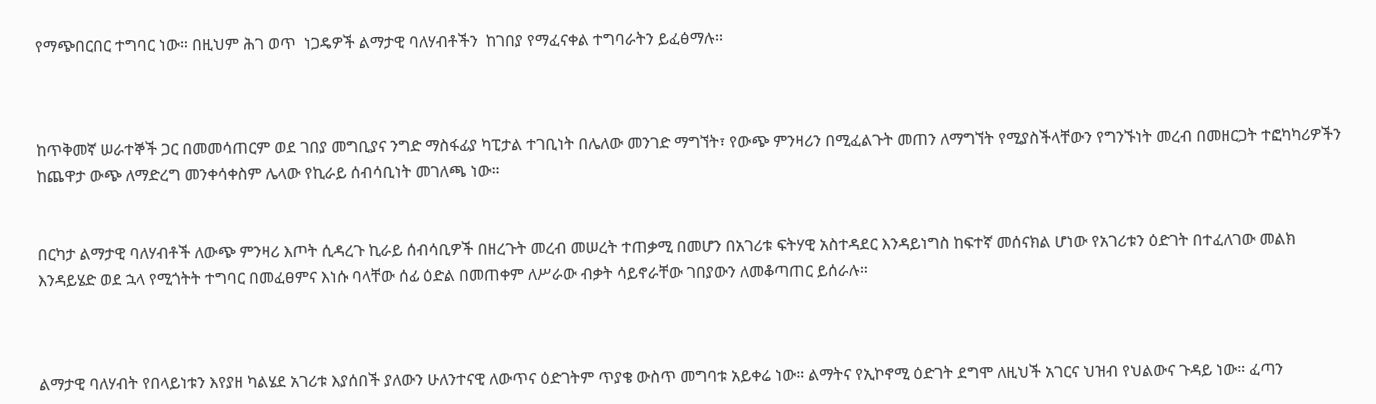የማጭበርበር ተግባር ነው። በዚህም ሕገ ወጥ  ነጋዴዎች ልማታዊ ባለሃብቶችን  ከገበያ የማፈናቀል ተግባራትን ይፈፅማሉ፡፡



ከጥቅመኛ ሠራተኞች ጋር በመመሳጠርም ወደ ገበያ መግቢያና ንግድ ማስፋፊያ ካፒታል ተገቢነት በሌለው መንገድ ማግኘት፣ የውጭ ምንዛሪን በሚፈልጉት መጠን ለማግኘት የሚያስችላቸውን የግንኙነት መረብ በመዘርጋት ተፎካካሪዎችን ከጨዋታ ውጭ ለማድረግ መንቀሳቀስም ሌላው የኪራይ ሰብሳቢነት መገለጫ ነው።


በርካታ ልማታዊ ባለሃብቶች ለውጭ ምንዛሪ እጦት ሲዳረጉ ኪራይ ሰብሳቢዎች በዘረጉት መረብ መሠረት ተጠቃሚ በመሆን በአገሪቱ ፍትሃዊ አስተዳደር እንዳይነግስ ከፍተኛ መሰናክል ሆነው የአገሪቱን ዕድገት በተፈለገው መልክ እንዳይሄድ ወደ ኋላ የሚጎትት ተግባር በመፈፀምና እነሱ ባላቸው ሰፊ ዕድል በመጠቀም ለሥራው ብቃት ሳይኖራቸው ገበያውን ለመቆጣጠር ይሰራሉ።



ልማታዊ ባለሃብት የበላይነቱን እየያዘ ካልሄደ አገሪቱ እያሰበች ያለውን ሁለንተናዊ ለውጥና ዕድገትም ጥያቄ ውስጥ መግባቱ አይቀሬ ነው። ልማትና የኢኮኖሚ ዕድገት ደግሞ ለዚህች አገርና ህዝብ የህልውና ጉዳይ ነው። ፈጣን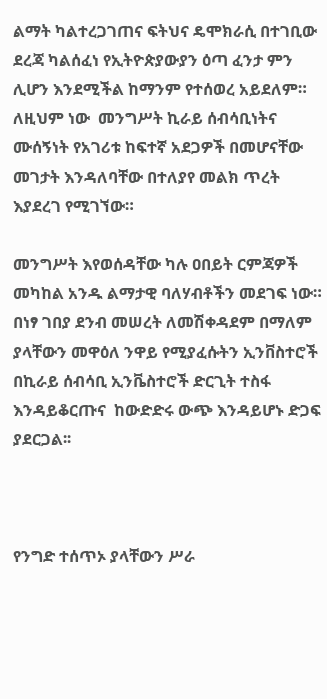ልማት ካልተረጋገጠና ፍትህና ዴሞክራሲ በተገቢው ደረጃ ካልሰፈነ የኢትዮጵያውያን ዕጣ ፈንታ ምን ሊሆን እንደሚችል ከማንም የተሰወረ አይደለም። ለዚህም ነው  መንግሥት ኪራይ ሰብሳቢነትና ሙሰኝነት የአገሪቱ ከፍተኛ አደጋዎች በመሆናቸው መገታት እንዳለባቸው በተለያየ መልክ ጥረት እያደረገ የሚገኘው።

መንግሥት እየወሰዳቸው ካሉ ዐበይት ርምጃዎች መካከል አንዱ ልማታዊ ባለሃብቶችን መደገፍ ነው። በነፃ ገበያ ደንብ መሠረት ለመሽቀዳደም በማለም ያላቸውን መዋዕለ ንዋይ የሚያፈሱትን ኢንቨስተሮች በኪራይ ሰብሳቢ ኢንቬስተሮች ድርጊት ተስፋ እንዳይቆርጡና  ከውድድሩ ውጭ እንዳይሆኑ ድጋፍ ያደርጋል፡፡



የንግድ ተሰጥኦ ያላቸውን ሥራ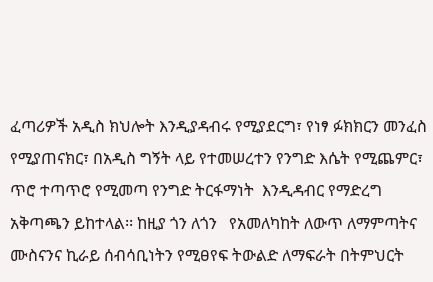ፈጣሪዎች አዲስ ክህሎት እንዲያዳብሩ የሚያደርግ፣ የነፃ ፉክክርን መንፈስ የሚያጠናክር፣ በአዲስ ግኝት ላይ የተመሠረተን የንግድ እሴት የሚጨምር፣ ጥሮ ተጣጥሮ የሚመጣ የንግድ ትርፋማነት  እንዲዳብር የማድረግ አቅጣጫን ይከተላል፡፡ ከዚያ ጎን ለጎን   የአመለካከት ለውጥ ለማምጣትና ሙስናንና ኪራይ ሰብሳቢነትን የሚፀየፍ ትውልድ ለማፍራት በትምህርት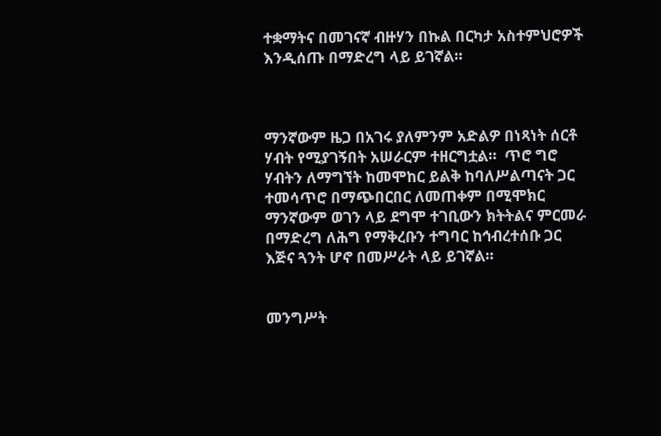ተቋማትና በመገናኛ ብዙሃን በኩል በርካታ አስተምህሮዎች እንዲሰጡ በማድረግ ላይ ይገኛል።



ማንኛውም ዜጋ በአገሩ ያለምንም አድልዎ በነጻነት ሰርቶ ሃብት የሚያገኝበት አሠራርም ተዘርግቷል።  ጥሮ ግሮ ሃብትን ለማግኘት ከመሞከር ይልቅ ከባለሥልጣናት ጋር ተመሳጥሮ በማጭበርበር ለመጠቀም በሚሞክር ማንኛውም ወገን ላይ ደግሞ ተገቢውን ክትትልና ምርመራ በማድረግ ለሕግ የማቅረቡን ተግባር ከኅብረተሰቡ ጋር እጅና ጓንት ሆኖ በመሥራት ላይ ይገኛል።


መንግሥት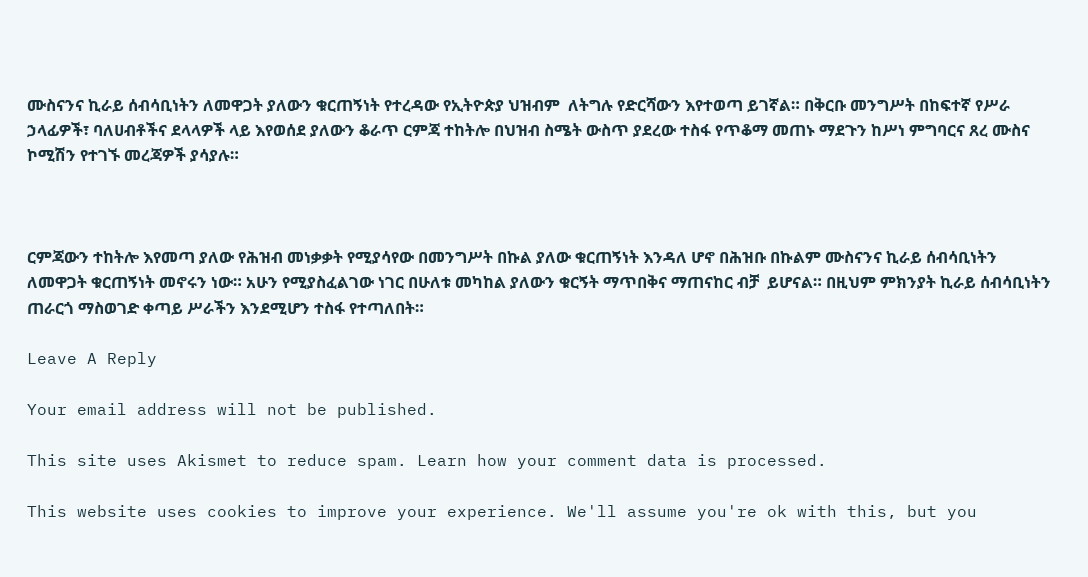ሙስናንና ኪራይ ሰብሳቢነትን ለመዋጋት ያለውን ቁርጠኝነት የተረዳው የኢትዮጵያ ህዝብም  ለትግሉ የድርሻውን እየተወጣ ይገኛል። በቅርቡ መንግሥት በከፍተኛ የሥራ ኃላፊዎች፣ ባለሀብቶችና ደላላዎች ላይ እየወሰደ ያለውን ቆራጥ ርምጃ ተከትሎ በህዝብ ስሜት ውስጥ ያደረው ተስፋ የጥቆማ መጠኑ ማደጉን ከሥነ ምግባርና ጸረ ሙስና ኮሚሽን የተገኙ መረጃዎች ያሳያሉ።



ርምጃውን ተከትሎ እየመጣ ያለው የሕዝብ መነቃቃት የሚያሳየው በመንግሥት በኩል ያለው ቁርጠኝነት እንዳለ ሆኖ በሕዝቡ በኩልም ሙስናንና ኪራይ ሰብሳቢነትን ለመዋጋት ቁርጠኝነት መኖሩን ነው። አሁን የሚያስፈልገው ነገር በሁለቱ መካከል ያለውን ቁርኝት ማጥበቅና ማጠናከር ብቻ  ይሆናል። በዚህም ምክንያት ኪራይ ሰብሳቢነትን ጠራርጎ ማስወገድ ቀጣይ ሥራችን እንደሚሆን ተስፋ የተጣለበት።

Leave A Reply

Your email address will not be published.

This site uses Akismet to reduce spam. Learn how your comment data is processed.

This website uses cookies to improve your experience. We'll assume you're ok with this, but you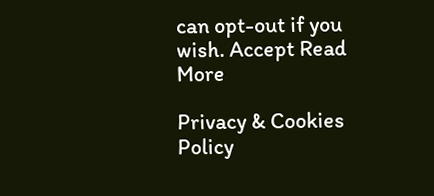can opt-out if you wish. Accept Read More

Privacy & Cookies Policy